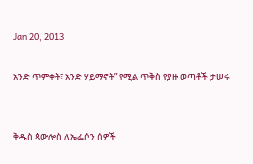Jan 20, 2013

አንድ ጥምቀት፣ አንድ ሃይማኖት” የሚል ጥቅስ የያዙ ወጣቶች ታሠሩ


ቅዱስ ጳውሎስ ለኤፌሶን ሰዎች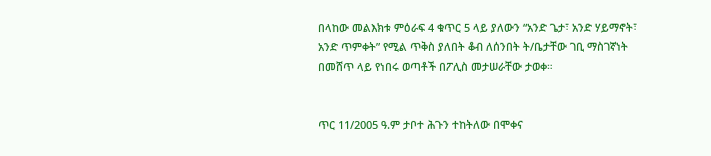በላከው መልእክቱ ምዕራፍ 4 ቁጥር 5 ላይ ያለውን “አንድ ጌታ፣ አንድ ሃይማኖት፣ አንድ ጥምቀት” የሚል ጥቅስ ያለበት ቆብ ለሰንበት ት/ቤታቸው ገቢ ማስገኛነት በመሸጥ ላይ የነበሩ ወጣቶች በፖሊስ መታሠራቸው ታወቀ።


ጥር 11/2005 ዓ.ም ታቦተ ሕጉን ተከትለው በሞቀና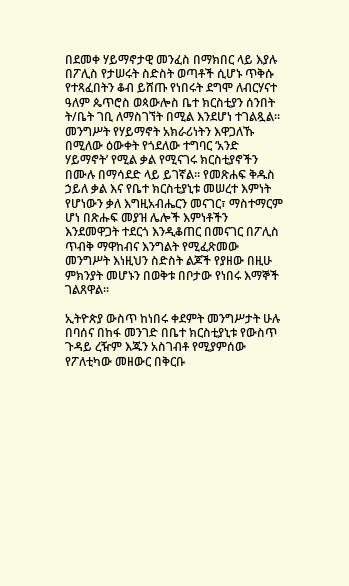በደመቀ ሃይማኖታዊ መንፈስ በማክበር ላይ እያሉ በፖሊስ የታሠሩት ስድስት ወጣቶች ሲሆኑ ጥቅሱ የተጻፈበትን ቆብ ይሸጡ የነበሩት ደግሞ ለብርሃናተ ዓለም ጴጥሮስ ወጳውሎስ ቤተ ክርስቲያን ሰንበት ት/ቤት ገቢ ለማስገኘት በሚል እንደሆነ ተገልጿል። መንግሥት የሃይማኖት አክራሪነትን እዋጋለኹ በሚለው ዕውቀት የጎደለው ተግባር ‘አንድ ሃይማኖት’ የሚል ቃል የሚናገሩ ክርስቲያኖችን በሙሉ በማሳደድ ላይ ይገኛል። የመጽሐፍ ቅዱስ ኃይለ ቃል እና የቤተ ክርስቲያኒቱ መሠረተ እምነት የሆነውን ቃለ እግዚአብሔርን መናገር፣ ማስተማርም ሆነ በጽሑፍ መያዝ ሌሎች እምነቶችን እንደመዋጋት ተደርጎ እንዲቆጠር በመናገር በፖሊስ ጥብቅ ማዋከብና እንግልት የሚፈጽመው መንግሥት እነዚህን ስድስት ልጆች የያዘው በዚሁ ምክንያት መሆኑን በወቅቱ በቦታው የነበሩ እማኞች ገልጸዋል።

ኢትዮጵያ ውስጥ ከነበሩ ቀደምት መንግሥታት ሁሉ በባሰና በከፋ መንገድ በቤተ ክርስቲያኒቱ የውስጥ ጉዳይ ረዥም እጁን አስገብቶ የሚያምሰው የፖለቲካው መዘውር በቅርቡ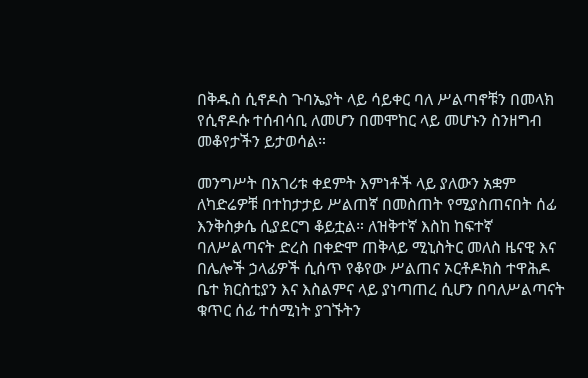በቅዱስ ሲኖዶስ ጉባኤያት ላይ ሳይቀር ባለ ሥልጣኖቹን በመላክ የሲኖዶሱ ተሰብሳቢ ለመሆን በመሞከር ላይ መሆኑን ስንዘግብ መቆየታችን ይታወሳል።

መንግሥት በአገሪቱ ቀደምት እምነቶች ላይ ያለውን አቋም ለካድሬዎቹ በተከታታይ ሥልጠኛ በመስጠት የሚያስጠናበት ሰፊ እንቅስቃሴ ሲያደርግ ቆይቷል። ለዝቅተኛ እስከ ከፍተኛ ባለሥልጣናት ድረስ በቀድሞ ጠቅላይ ሚኒስትር መለስ ዜናዊ እና በሌሎች ኃላፊዎች ሲሰጥ የቆየው ሥልጠና ኦርቶዶክስ ተዋሕዶ ቤተ ክርስቲያን እና እስልምና ላይ ያነጣጠረ ሲሆን በባለሥልጣናት ቁጥር ሰፊ ተሰሚነት ያገኙትን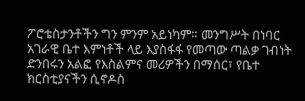ፖሮቴስታንቶችን ግን ምንም አይነካም። መንግሥት በነባር አገራዊ ቤተ እምነቶች ላይ እያስፋፋ የመጣው ጣልቃ ገብነት ድንበሩን አልፎ የእስልምና መሪዎችን በማሰር፣ የቤተ ክርስቲያናችን ሲኖዶስ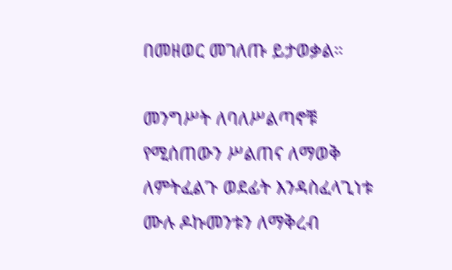በመዘወር መገለጡ ይታወቃል።

መንግሥት ለባለሥልጣኖቹ የሚሰጠውን ሥልጠና ለማወቅ ለምትፈልጉ ወደፊት እንዳስፈላጊነቱ ሙሉ ዶኩመንቱን ለማቅረብ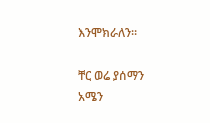እንሞክራለን።

ቸር ወሬ ያሰማን አሜን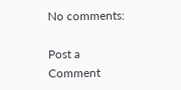No comments:

Post a Comment